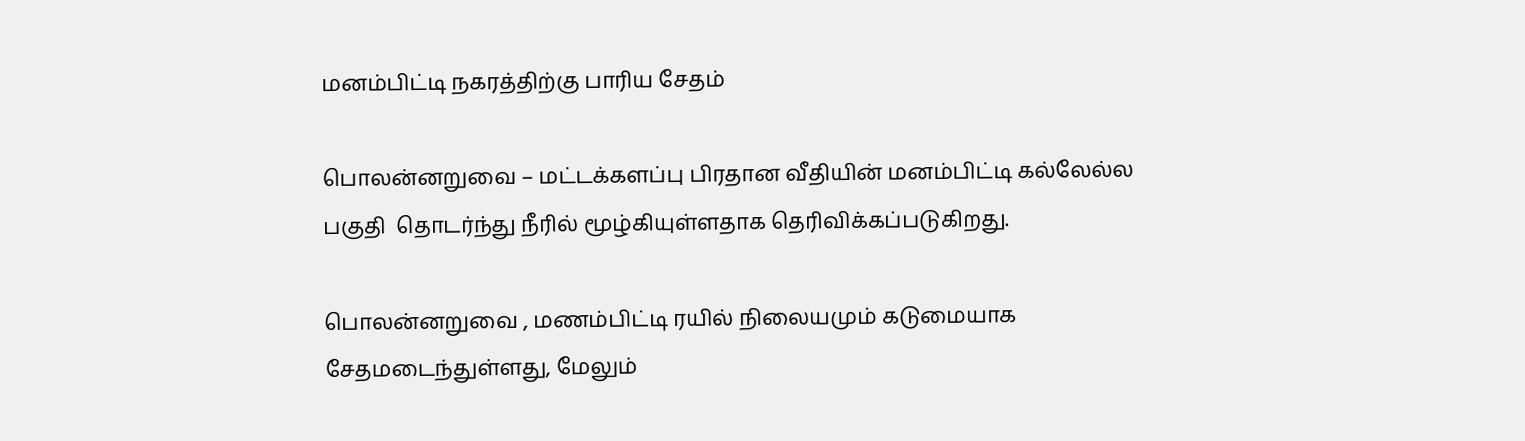மனம்பிட்டி நகரத்திற்கு பாரிய சேதம்

பொலன்னறுவை – மட்டக்களப்பு பிரதான வீதியின் மனம்பிட்டி கல்லேல்ல பகுதி  தொடர்ந்து நீரில் மூழ்கியுள்ளதாக தெரிவிக்கப்படுகிறது.

பொலன்னறுவை , மணம்பிட்டி ரயில் நிலையமும் கடுமையாக சேதமடைந்துள்ளது, மேலும்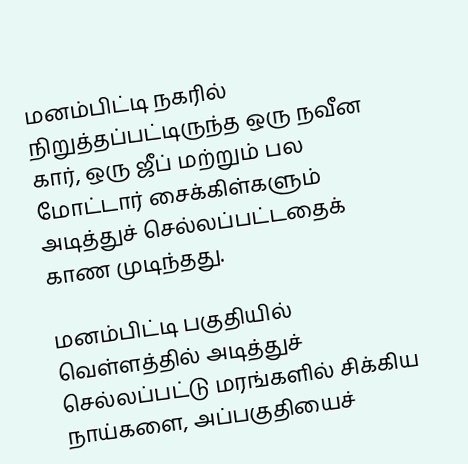மனம்பிட்டி நகரில் நிறுத்தப்பட்டிருந்த ஒரு நவீன கார், ஒரு ஜீப் மற்றும் பல மோட்டார் சைக்கிள்களும் அடித்துச் செல்லப்பட்டதைக் காண முடிந்தது.

மனம்பிட்டி பகுதியில் வெள்ளத்தில் அடித்துச் செல்லப்பட்டு மரங்களில் சிக்கிய நாய்களை, அப்பகுதியைச்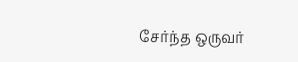சேர்ந்த ஒருவர்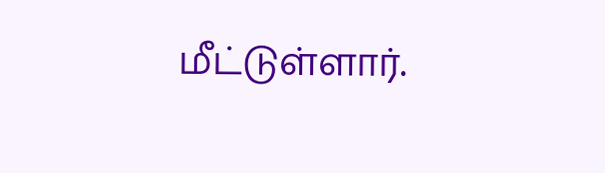மீட்டுள்ளார்.